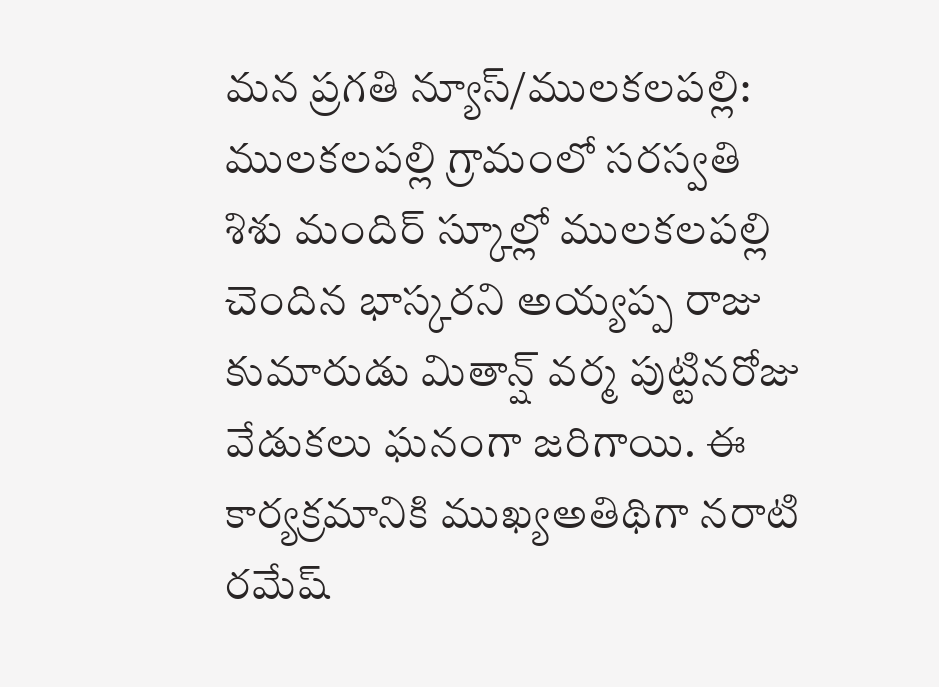మన ప్రగతి న్యూస్/ములకలపల్లి:
ములకలపల్లి గ్రామంలో సరస్వతి శిశు మందిర్ స్కూల్లో ములకలపల్లి చెందిన భాస్కరని అయ్యప్ప రాజు కుమారుడు మితాన్ష్ వర్మ పుట్టినరోజు వేడుకలు ఘనంగా జరిగాయి. ఈ కార్యక్రమానికి ముఖ్యఅతిథిగా నరాటి రమేష్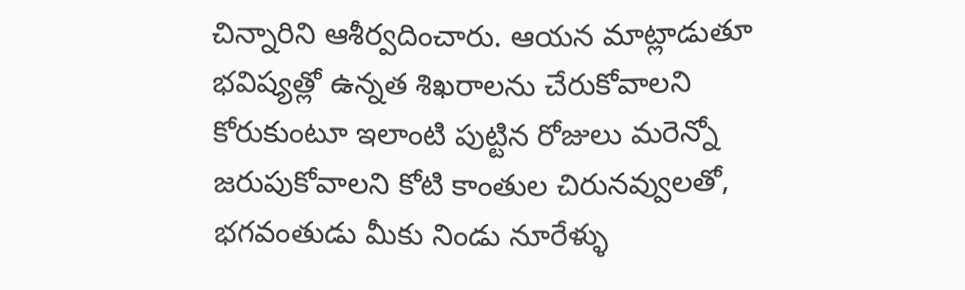చిన్నారిని ఆశీర్వదించారు. ఆయన మాట్లాడుతూ భవిష్యత్లో ఉన్నత శిఖరాలను చేరుకోవాలని కోరుకుంటూ ఇలాంటి పుట్టిన రోజులు మరెన్నో జరుపుకోవాలని కోటి కాంతుల చిరునవ్వులతో, భగవంతుడు మీకు నిండు నూరేళ్ళు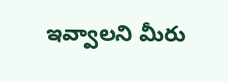ఇవ్వాలని మీరు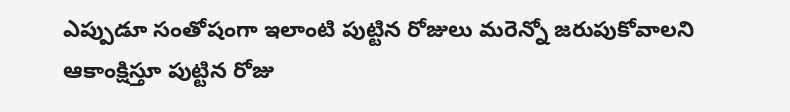ఎప్పుడూ సంతోషంగా ఇలాంటి పుట్టిన రోజులు మరెన్నో జరుపుకోవాలని ఆకాంక్షిస్తూ పుట్టిన రోజు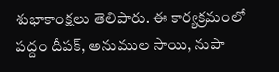శుభాకాంక్షలు తెలిపారు. ఈ కార్యక్రమంలో పద్దం దీపక్, అనుముల సాయి, నుపా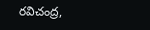రవిచంద్ర,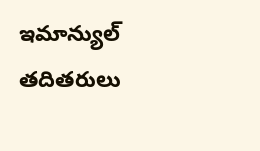ఇమాన్యుల్ తదితరులు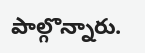పాల్గొన్నారు.